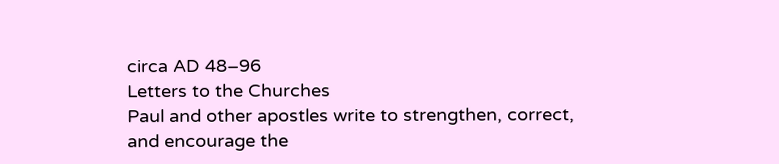circa AD 48–96
Letters to the Churches
Paul and other apostles write to strengthen, correct, and encourage the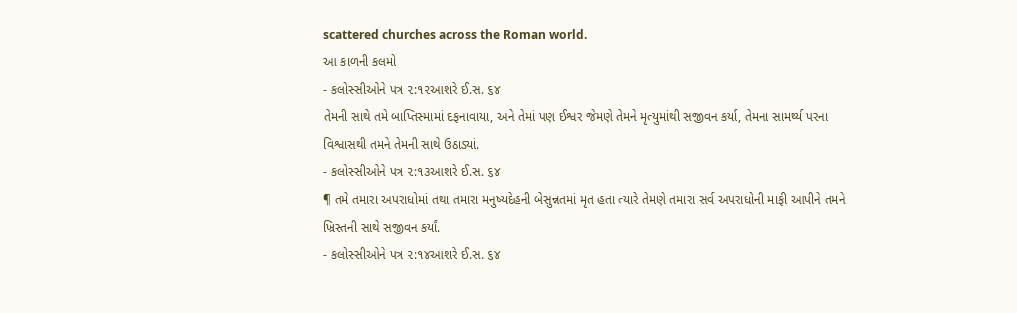scattered churches across the Roman world.
આ કાળની કલમો
- કલોસ્સીઓને પત્ર ૨:૧૨આશરે ઈ.સ. ૬૪
તેમની સાથે તમે બાપ્તિસ્મામાં દફનાવાયા, અને તેમાં પણ ઈશ્વર જેમણે તેમને મૃત્યુમાંથી સજીવન કર્યા, તેમના સામર્થ્ય પરના વિશ્વાસથી તમને તેમની સાથે ઉઠાડ્યાં.
- કલોસ્સીઓને પત્ર ૨:૧૩આશરે ઈ.સ. ૬૪
¶ તમે તમારા અપરાધોમાં તથા તમારા મનુષ્યદેહની બેસુન્નતમાં મૃત હતા ત્યારે તેમણે તમારા સર્વ અપરાધોની માફી આપીને તમને ખ્રિસ્તની સાથે સજીવન કર્યાં.
- કલોસ્સીઓને પત્ર ૨:૧૪આશરે ઈ.સ. ૬૪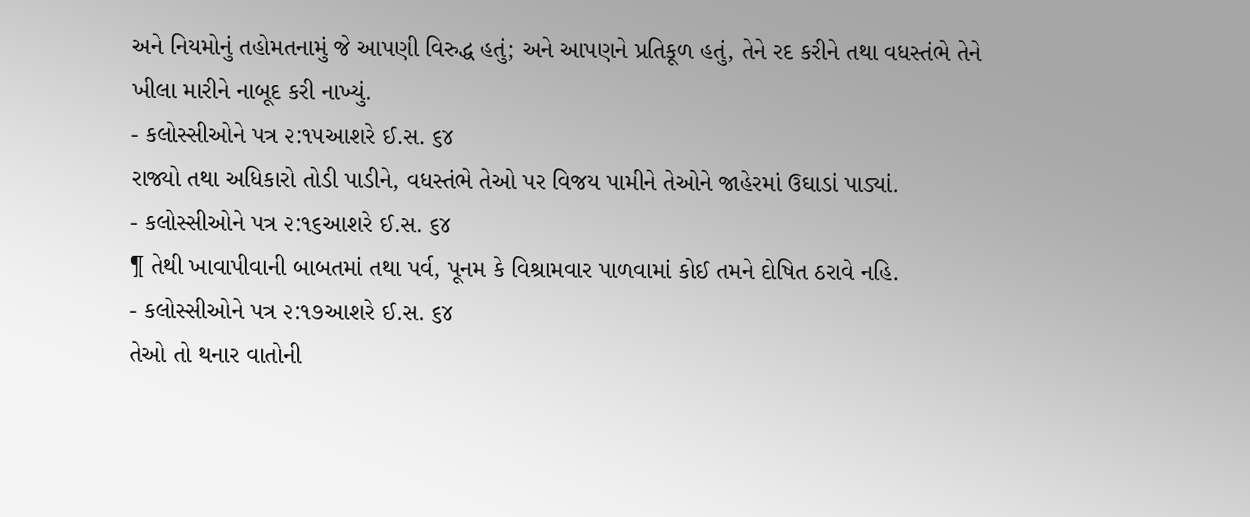અને નિયમોનું તહોમતનામું જે આપણી વિરુદ્ધ હતું; અને આપણને પ્રતિકૂળ હતું, તેને રદ કરીને તથા વધસ્તંભે તેને ખીલા મારીને નાબૂદ કરી નાખ્યું.
- કલોસ્સીઓને પત્ર ૨:૧૫આશરે ઈ.સ. ૬૪
રાજ્યો તથા અધિકારો તોડી પાડીને, વધસ્તંભે તેઓ પર વિજય પામીને તેઓને જાહેરમાં ઉઘાડાં પાડ્યાં.
- કલોસ્સીઓને પત્ર ૨:૧૬આશરે ઈ.સ. ૬૪
¶ તેથી ખાવાપીવાની બાબતમાં તથા પર્વ, પૂનમ કે વિશ્રામવાર પાળવામાં કોઈ તમને દોષિત ઠરાવે નહિ.
- કલોસ્સીઓને પત્ર ૨:૧૭આશરે ઈ.સ. ૬૪
તેઓ તો થનાર વાતોની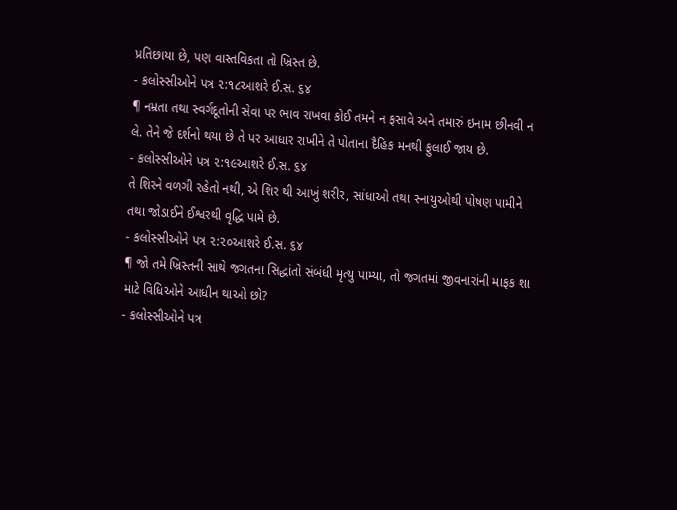પ્રતિછાયા છે, પણ વાસ્તવિકતા તો ખ્રિસ્ત છે.
- કલોસ્સીઓને પત્ર ૨:૧૮આશરે ઈ.સ. ૬૪
¶ નમ્રતા તથા સ્વર્ગદૂતોની સેવા પર ભાવ રાખવા કોઈ તમને ન ફસાવે અને તમારું ઇનામ છીનવી ન લે. તેને જે દર્શનો થયા છે તે પર આધાર રાખીને તે પોતાના દૈહિક મનથી ફુલાઈ જાય છે.
- કલોસ્સીઓને પત્ર ૨:૧૯આશરે ઈ.સ. ૬૪
તે શિરને વળગી રહેતો નથી, એ શિર થી આખું શરીર, સાંધાઓ તથા સ્નાયુઓથી પોષણ પામીને તથા જોડાઈને ઈશ્વરથી વૃદ્ધિ પામે છે.
- કલોસ્સીઓને પત્ર ૨:૨૦આશરે ઈ.સ. ૬૪
¶ જો તમે ખ્રિસ્તની સાથે જગતના સિદ્ધાંતો સંબંધી મૃત્યુ પામ્યા, તો જગતમાં જીવનારાંની માફક શા માટે વિધિઓને આધીન થાઓ છો?
- કલોસ્સીઓને પત્ર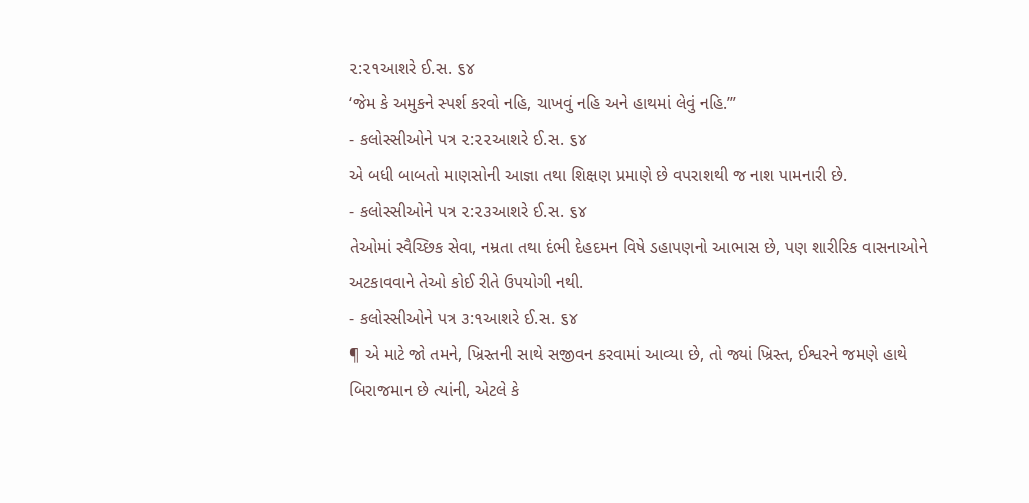૨:૨૧આશરે ઈ.સ. ૬૪
‘જેમ કે અમુકને સ્પર્શ કરવો નહિ, ચાખવું નહિ અને હાથમાં લેવું નહિ.’”
- કલોસ્સીઓને પત્ર ૨:૨૨આશરે ઈ.સ. ૬૪
એ બધી બાબતો માણસોની આજ્ઞા તથા શિક્ષણ પ્રમાણે છે વપરાશથી જ નાશ પામનારી છે.
- કલોસ્સીઓને પત્ર ૨:૨૩આશરે ઈ.સ. ૬૪
તેઓમાં સ્વૈચ્છિક સેવા, નમ્રતા તથા દંભી દેહદમન વિષે ડહાપણનો આભાસ છે, પણ શારીરિક વાસનાઓને અટકાવવાને તેઓ કોઈ રીતે ઉપયોગી નથી.
- કલોસ્સીઓને પત્ર ૩:૧આશરે ઈ.સ. ૬૪
¶ એ માટે જો તમને, ખ્રિસ્તની સાથે સજીવન કરવામાં આવ્યા છે, તો જ્યાં ખ્રિસ્ત, ઈશ્વરને જમણે હાથે બિરાજમાન છે ત્યાંની, એટલે કે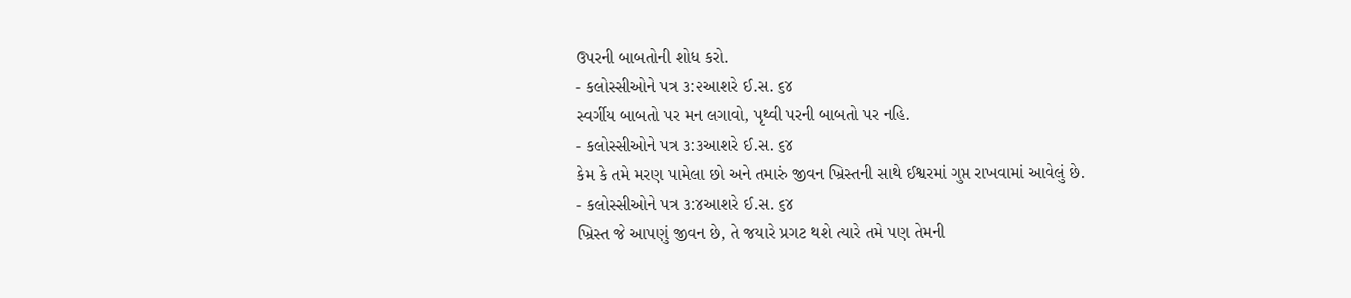ઉપરની બાબતોની શોધ કરો.
- કલોસ્સીઓને પત્ર ૩:૨આશરે ઈ.સ. ૬૪
સ્વર્ગીય બાબતો પર મન લગાવો, પૃથ્વી પરની બાબતો પર નહિ.
- કલોસ્સીઓને પત્ર ૩:૩આશરે ઈ.સ. ૬૪
કેમ કે તમે મરણ પામેલા છો અને તમારું જીવન ખ્રિસ્તની સાથે ઈશ્વરમાં ગુપ્ત રાખવામાં આવેલું છે.
- કલોસ્સીઓને પત્ર ૩:૪આશરે ઈ.સ. ૬૪
ખ્રિસ્ત જે આપણું જીવન છે, તે જયારે પ્રગટ થશે ત્યારે તમે પણ તેમની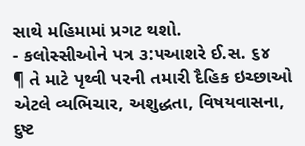સાથે મહિમામાં પ્રગટ થશો.
- કલોસ્સીઓને પત્ર ૩:૫આશરે ઈ.સ. ૬૪
¶ તે માટે પૃથ્વી પરની તમારી દૈહિક ઇચ્છાઓ એટલે વ્યભિચાર, અશુદ્ધતા, વિષયવાસના, દુષ્ટ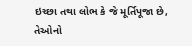ઇચ્છા તથા લોભ કે જે મૂર્તિપૂજા છે, તેઓનો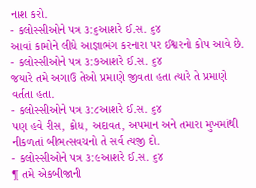નાશ કરો.
- કલોસ્સીઓને પત્ર ૩:૬આશરે ઈ.સ. ૬૪
આવાં કામોને લીધે આજ્ઞાભંગ કરનારા પર ઈશ્વરનો કોપ આવે છે.
- કલોસ્સીઓને પત્ર ૩:૭આશરે ઈ.સ. ૬૪
જયારે તમે અગાઉ તેઓ પ્રમાણે જીવતા હતા ત્યારે તે પ્રમાણે વર્તતા હતા.
- કલોસ્સીઓને પત્ર ૩:૮આશરે ઈ.સ. ૬૪
પણ હવે રીસ, ક્રોધ, અદાવત, અપમાન અને તમારા મુખમાંથી નીકળતાં બીભત્સવચનો તે સર્વ ત્યજી દો.
- કલોસ્સીઓને પત્ર ૩:૯આશરે ઈ.સ. ૬૪
¶ તમે એકબીજાની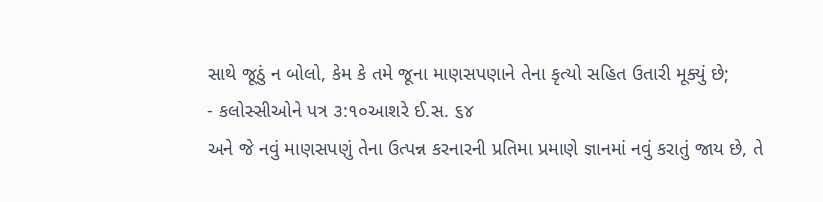સાથે જૂઠું ન બોલો, કેમ કે તમે જૂના માણસપણાને તેના કૃત્યો સહિત ઉતારી મૂક્યું છે;
- કલોસ્સીઓને પત્ર ૩:૧૦આશરે ઈ.સ. ૬૪
અને જે નવું માણસપણું તેના ઉત્પન્ન કરનારની પ્રતિમા પ્રમાણે જ્ઞાનમાં નવું કરાતું જાય છે, તે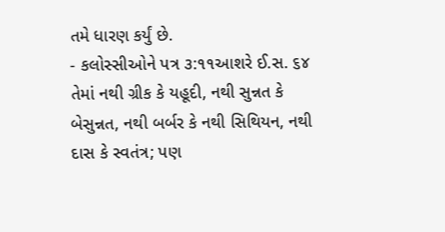તમે ધારણ કર્યું છે.
- કલોસ્સીઓને પત્ર ૩:૧૧આશરે ઈ.સ. ૬૪
તેમાં નથી ગ્રીક કે યહૂદી, નથી સુન્નત કે બેસુન્નત, નથી બર્બર કે નથી સિથિયન, નથી દાસ કે સ્વતંત્ર; પણ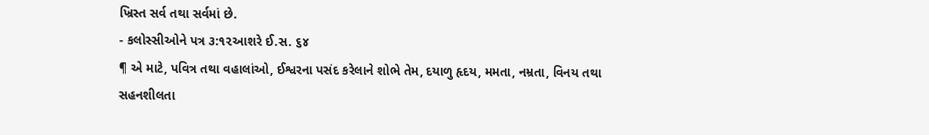ખ્રિસ્ત સર્વ તથા સર્વમાં છે.
- કલોસ્સીઓને પત્ર ૩:૧૨આશરે ઈ.સ. ૬૪
¶ એ માટે, પવિત્ર તથા વહાલાંઓ, ઈશ્વરના પસંદ કરેલાને શોભે તેમ, દયાળુ હૃદય, મમતા, નમ્રતા, વિનય તથા સહનશીલતા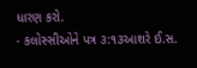ધારણ કરો.
- કલોસ્સીઓને પત્ર ૩:૧૩આશરે ઈ.સ.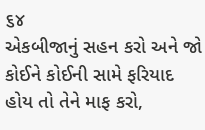૬૪
એકબીજાનું સહન કરો અને જો કોઈને કોઈની સામે ફરિયાદ હોય તો તેને માફ કરો,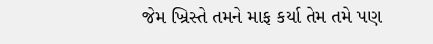જેમ ખ્રિસ્તે તમને માફ કર્યા તેમ તમે પણ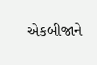એકબીજાને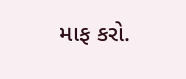માફ કરો.